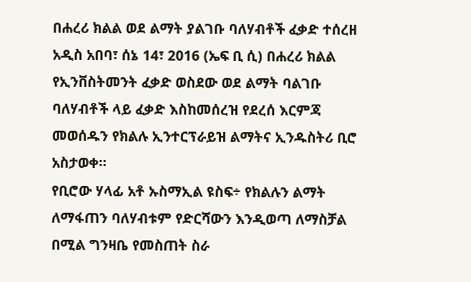በሐረሪ ክልል ወደ ልማት ያልገቡ ባለሃብቶች ፈቃድ ተሰረዘ
አዲስ አበባ፣ ሰኔ 14፣ 2016 (ኤፍ ቢ ሲ) በሐረሪ ክልል የኢንቨስትመንት ፈቃድ ወስደው ወደ ልማት ባልገቡ ባለሃብቶች ላይ ፈቃድ እስከመሰረዝ የደረሰ እርምጃ መወሰዱን የክልሉ ኢንተርፕራይዝ ልማትና ኢንዱስትሪ ቢሮ አስታወቀ።
የቢሮው ሃላፊ አቶ ኡስማኢል ዩስፍ÷ የክልሉን ልማት ለማፋጠን ባለሃብቱም የድርሻውን እንዲወጣ ለማስቻል በሚል ግንዛቤ የመስጠት ስራ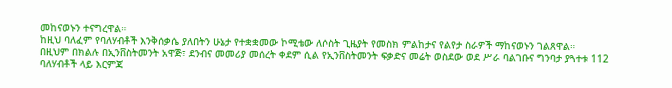መከናወኑን ተናግረዋል።
ከዚህ ባለፈም የባለሃብቶች እንቅሰቃሴ ያለበትን ሁኔታ የተቋቋመው ኮሚቴው ለሶስት ጊዜያት የመስክ ምልከታና የልየታ ስራዎች ማከናወኑን ገልጸዋል።
በዚህም በክልሉ በኢንቨስትመንት አዋጅ፣ ደንብና መመሪያ መሰረት ቀደም ሲል የኢንቨስትመንት ፍቃድና መሬት ወስደው ወደ ሥራ ባልገቡና ግንባታ ያጓተቱ 112 ባለሃብቶች ላይ እርምጃ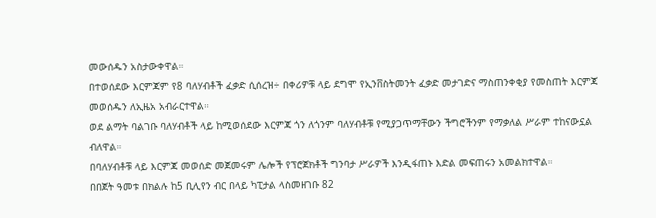መውሰዱን አስታውቀዋል።
በተወሰደው እርምጃም የ8 ባለሃብቶች ፈቃድ ሲሰረዝ÷ በቀሪዎቹ ላይ ደግሞ የኢንቨስትመንት ፈቃድ መታገድና ማስጠንቀቂያ የመስጠት እርምጃ መወሰዱን ለኢዜአ አብራርተዋል።
ወደ ልማት ባልገቡ ባለሃብቶች ላይ ከሚወሰደው እርምጃ ጎን ለጎንም ባለሃብቶቹ የሚያጋጥማቸውን ችግሮችንም የማቃለል ሥራም ተከናውኗል ብለዋል።
በባለሃብቶቹ ላይ እርምጃ መወሰድ መጀመሩም ሌሎች የፕሮጀክቶች ግንባታ ሥራዎች እንዲፋጠኑ እድል መፍጠሩን አመልክተዋል።
በበጀት ዓመቱ በክልሉ ከ5 ቢሊየን ብር በላይ ካፒታል ላስመዘገቡ 82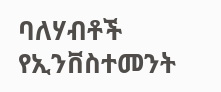ባለሃብቶች የኢንቨስተመንት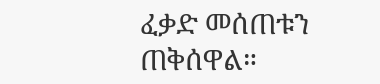ፈቃድ መሰጠቱን ጠቅሰዋል።